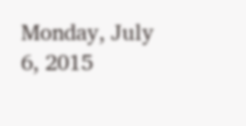Monday, July 6, 2015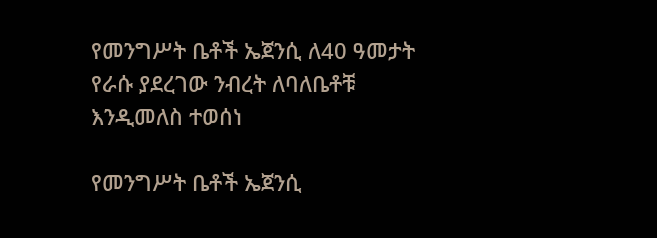የመንግሥት ቤቶች ኤጀንሲ ለ40 ዓመታት የራሱ ያደረገው ንብረት ለባለቤቶቹ እንዲመለስ ተወሰነ

የመንግሥት ቤቶች ኤጀንሲ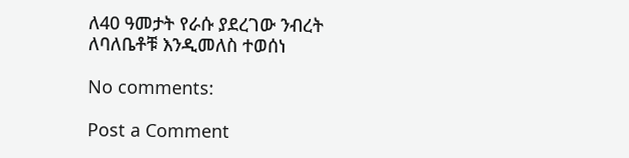ለ40 ዓመታት የራሱ ያደረገው ንብረት ለባለቤቶቹ እንዲመለስ ተወሰነ

No comments:

Post a Comment